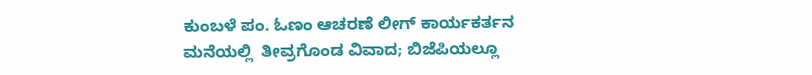ಕುಂಬಳೆ ಪಂ. ಓಣಂ ಆಚರಣೆ ಲೀಗ್ ಕಾರ್ಯಕರ್ತನ ಮನೆಯಲ್ಲಿ  ತೀವ್ರಗೊಂಡ ವಿವಾದ; ಬಿಜೆಪಿಯಲ್ಲೂ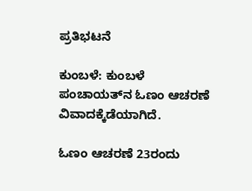ಪ್ರತಿಭಟನೆ

ಕುಂಬಳೆ: ಕುಂಬಳೆ ಪಂಚಾಯತ್‌ನ ಓಣಂ ಆಚರಣೆ ವಿವಾದಕ್ಕೆಡೆಯಾಗಿದೆ.

ಓಣಂ ಆಚರಣೆ 23ರಂದು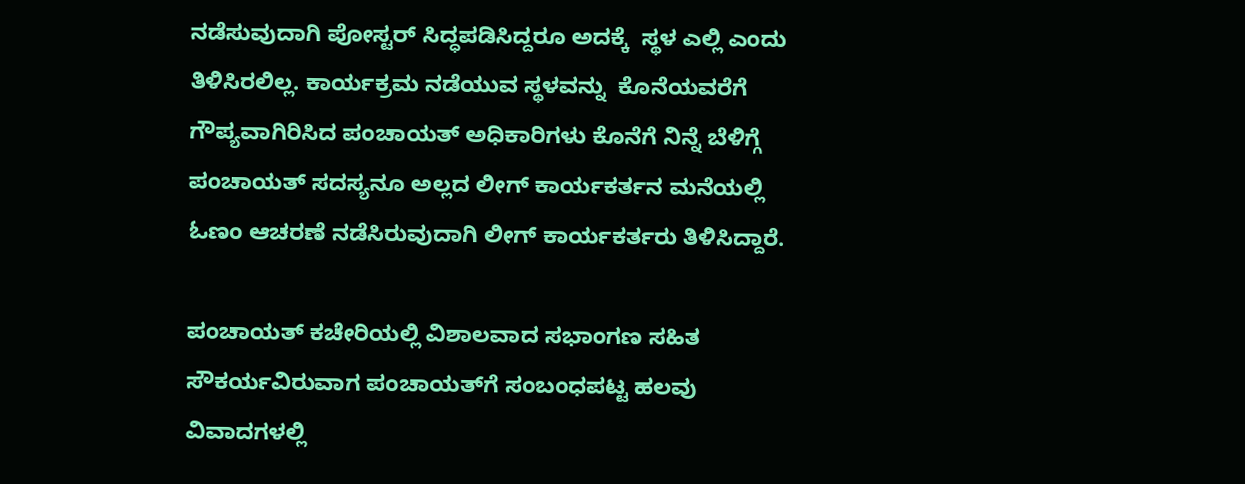ನಡೆಸುವುದಾಗಿ ಪೋಸ್ಟರ್ ಸಿದ್ಧಪಡಿಸಿದ್ದರೂ ಅದಕ್ಕೆ  ಸ್ಥಳ ಎಲ್ಲಿ ಎಂದು ತಿಳಿಸಿರಲಿಲ್ಲ. ಕಾರ್ಯಕ್ರಮ ನಡೆಯುವ ಸ್ಥಳವನ್ನು  ಕೊನೆಯವರೆಗೆ ಗೌಪ್ಯವಾಗಿರಿಸಿದ ಪಂಚಾಯತ್ ಅಧಿಕಾರಿಗಳು ಕೊನೆಗೆ ನಿನ್ನೆ ಬೆಳಿಗ್ಗೆ ಪಂಚಾಯತ್ ಸದಸ್ಯನೂ ಅಲ್ಲದ ಲೀಗ್ ಕಾರ್ಯಕರ್ತನ ಮನೆಯಲ್ಲಿ ಓಣಂ ಆಚರಣೆ ನಡೆಸಿರುವುದಾಗಿ ಲೀಗ್ ಕಾರ್ಯಕರ್ತರು ತಿಳಿಸಿದ್ದಾರೆ.

ಪಂಚಾಯತ್ ಕಚೇರಿಯಲ್ಲಿ ವಿಶಾಲವಾದ ಸಭಾಂಗಣ ಸಹಿತ ಸೌಕರ್ಯವಿರುವಾಗ ಪಂಚಾಯತ್‌ಗೆ ಸಂಬಂಧಪಟ್ಟ ಹಲವು ವಿವಾದಗಳಲ್ಲಿ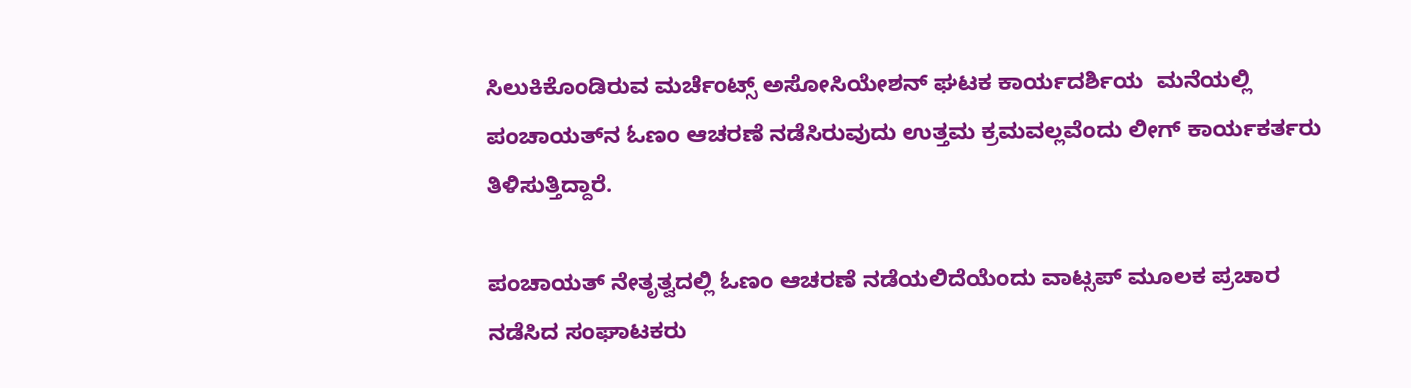ಸಿಲುಕಿಕೊಂಡಿರುವ ಮರ್ಚೆಂಟ್ಸ್ ಅಸೋಸಿಯೇಶನ್ ಘಟಕ ಕಾರ್ಯದರ್ಶಿಯ  ಮನೆಯಲ್ಲಿ ಪಂಚಾಯತ್‌ನ ಓಣಂ ಆಚರಣೆ ನಡೆಸಿರುವುದು ಉತ್ತಮ ಕ್ರಮವಲ್ಲವೆಂದು ಲೀಗ್ ಕಾರ್ಯಕರ್ತರು ತಿಳಿಸುತ್ತಿದ್ದಾರೆ.

ಪಂಚಾಯತ್ ನೇತೃತ್ವದಲ್ಲಿ ಓಣಂ ಆಚರಣೆ ನಡೆಯಲಿದೆಯೆಂದು ವಾಟ್ಸಪ್ ಮೂಲಕ ಪ್ರಚಾರ ನಡೆಸಿದ ಸಂಘಾಟಕರು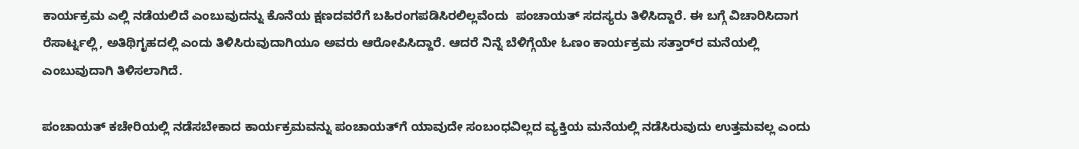ಕಾರ್ಯಕ್ರಮ ಎಲ್ಲಿ ನಡೆಯಲಿದೆ ಎಂಬುವುದನ್ನು ಕೊನೆಯ ಕ್ಷಣದವರೆಗೆ ಬಹಿರಂಗಪಡಿಸಿರಲಿಲ್ಲವೆಂದು  ಪಂಚಾಯತ್ ಸದಸ್ಯರು ತಿಳಿಸಿದ್ದಾರೆ. ಈ ಬಗ್ಗೆ ವಿಚಾರಿಸಿದಾಗ ರೆಸಾರ್ಟ್ನಲ್ಲಿ, ಅತಿಥಿಗೃಹದಲ್ಲಿ ಎಂದು ತಿಳಿಸಿರುವುದಾಗಿಯೂ ಅವರು ಆರೋಪಿಸಿದ್ದಾರೆ. ಆದರೆ ನಿನ್ನೆ ಬೆಳಿಗ್ಗೆಯೇ ಓಣಂ ಕಾರ್ಯಕ್ರಮ ಸತ್ತಾರ್‌ರ ಮನೆಯಲ್ಲಿ ಎಂಬುವುದಾಗಿ ತಿಳಿಸಲಾಗಿದೆ.

ಪಂಚಾಯತ್ ಕಚೇರಿಯಲ್ಲಿ ನಡೆಸಬೇಕಾದ ಕಾರ್ಯಕ್ರಮವನ್ನು ಪಂಚಾಯತ್‌ಗೆ ಯಾವುದೇ ಸಂಬಂಧವಿಲ್ಲದ ವ್ಯಕ್ತಿಯ ಮನೆಯಲ್ಲಿ ನಡೆಸಿರುವುದು ಉತ್ತಮವಲ್ಲ ಎಂದು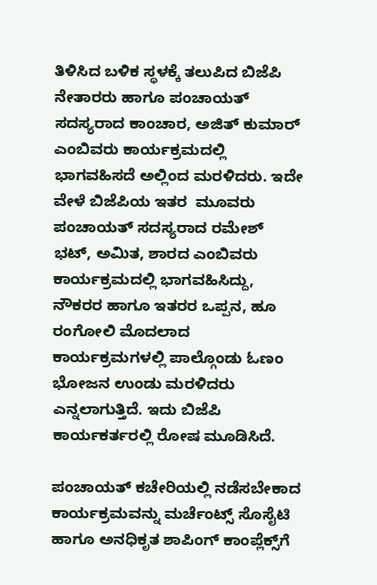ತಿಳಿಸಿದ ಬಳಿಕ ಸ್ಥಳಕ್ಕೆ ತಲುಪಿದ ಬಿಜೆಪಿ ನೇತಾರರು ಹಾಗೂ ಪಂಚಾಯತ್ ಸದಸ್ಯರಾದ ಕಾಂಚಾರ, ಅಜಿತ್ ಕುಮಾರ್ ಎಂಬಿವರು ಕಾರ್ಯಕ್ರಮದಲ್ಲಿ ಭಾಗವಹಿಸದೆ ಅಲ್ಲಿಂದ ಮರಳಿದರು. ಇದೇ ವೇಳೆ ಬಿಜೆಪಿಯ ಇತರ  ಮೂವರು ಪಂಚಾಯತ್ ಸದಸ್ಯರಾದ ರಮೇಶ್ ಭಟ್, ಅಮಿತ, ಶಾರದ ಎಂಬಿವರು ಕಾರ್ಯಕ್ರಮದಲ್ಲಿ ಭಾಗವಹಿಸಿದ್ದು, ನೌಕರರ ಹಾಗೂ ಇತರರ ಒಪ್ಪನ, ಹೂ ರಂಗೋಲಿ ಮೊದಲಾದ ಕಾರ್ಯಕ್ರಮಗಳಲ್ಲಿ ಪಾಲ್ಗೊಂಡು ಓಣಂ ಭೋಜನ ಉಂಡು ಮರಳಿದರು ಎನ್ನಲಾಗುತ್ತಿದೆ. ಇದು ಬಿಜೆಪಿ ಕಾರ್ಯಕರ್ತರಲ್ಲಿ ರೋಷ ಮೂಡಿಸಿದೆ.

ಪಂಚಾಯತ್ ಕಚೇರಿಯಲ್ಲಿ ನಡೆಸಬೇಕಾದ ಕಾರ್ಯಕ್ರಮವನ್ನು ಮರ್ಚೆಂಟ್ಸ್ ಸೊಸೈಟಿ ಹಾಗೂ ಅನಧಿಕೃತ ಶಾಪಿಂಗ್ ಕಾಂಪ್ಲೆಕ್ಸ್‌ಗೆ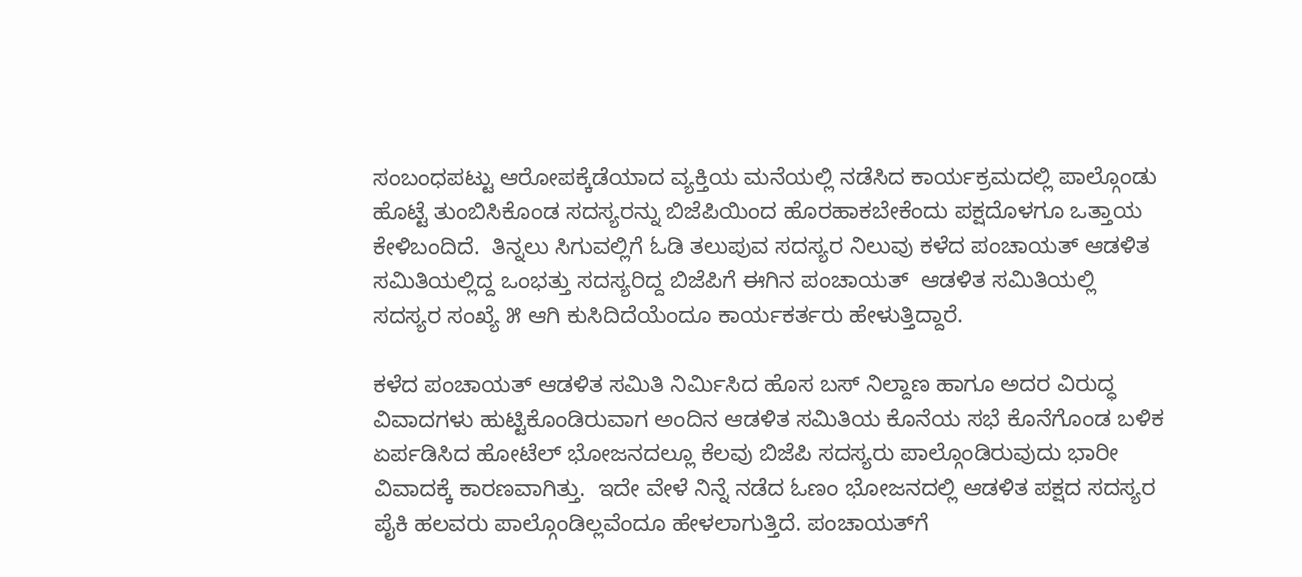ಸಂಬಂಧಪಟ್ಟು ಆರೋಪಕ್ಕೆಡೆಯಾದ ವ್ಯಕ್ತಿಯ ಮನೆಯಲ್ಲಿ ನಡೆಸಿದ ಕಾರ್ಯಕ್ರಮದಲ್ಲಿ ಪಾಲ್ಗೊಂಡು ಹೊಟ್ಟೆ ತುಂಬಿಸಿಕೊಂಡ ಸದಸ್ಯರನ್ನು ಬಿಜೆಪಿಯಿಂದ ಹೊರಹಾಕಬೇಕೆಂದು ಪಕ್ಷದೊಳಗೂ ಒತ್ತಾಯ ಕೇಳಿಬಂದಿದೆ.  ತಿನ್ನಲು ಸಿಗುವಲ್ಲಿಗೆ ಓಡಿ ತಲುಪುವ ಸದಸ್ಯರ ನಿಲುವು ಕಳೆದ ಪಂಚಾಯತ್ ಆಡಳಿತ ಸಮಿತಿಯಲ್ಲಿದ್ದ ಒಂಭತ್ತು ಸದಸ್ಯರಿದ್ದ ಬಿಜೆಪಿಗೆ ಈಗಿನ ಪಂಚಾಯತ್  ಆಡಳಿತ ಸಮಿತಿಯಲ್ಲಿ  ಸದಸ್ಯರ ಸಂಖ್ಯೆ ೫ ಆಗಿ ಕುಸಿದಿದೆಯೆಂದೂ ಕಾರ್ಯಕರ್ತರು ಹೇಳುತ್ತಿದ್ದಾರೆ.

ಕಳೆದ ಪಂಚಾಯತ್ ಆಡಳಿತ ಸಮಿತಿ ನಿರ್ಮಿಸಿದ ಹೊಸ ಬಸ್ ನಿಲ್ದಾಣ ಹಾಗೂ ಅದರ ವಿರುದ್ಧ  ವಿವಾದಗಳು ಹುಟ್ಟಿಕೊಂಡಿರುವಾಗ ಅಂದಿನ ಆಡಳಿತ ಸಮಿತಿಯ ಕೊನೆಯ ಸಭೆ ಕೊನೆಗೊಂಡ ಬಳಿಕ ಏರ್ಪಡಿಸಿದ ಹೋಟೆಲ್ ಭೋಜನದಲ್ಲೂ ಕೆಲವು ಬಿಜೆಪಿ ಸದಸ್ಯರು ಪಾಲ್ಗೊಂಡಿರುವುದು ಭಾರೀ ವಿವಾದಕ್ಕೆ ಕಾರಣವಾಗಿತ್ತು.  ಇದೇ ವೇಳೆ ನಿನ್ನೆ ನಡೆದ ಓಣಂ ಭೋಜನದಲ್ಲಿ ಆಡಳಿತ ಪಕ್ಷದ ಸದಸ್ಯರ ಪೈಕಿ ಹಲವರು ಪಾಲ್ಗೊಂಡಿಲ್ಲವೆಂದೂ ಹೇಳಲಾಗುತ್ತಿದೆ. ಪಂಚಾಯತ್‌ಗೆ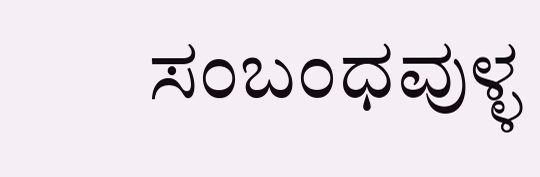ಸಂಬಂಧವುಳ್ಳ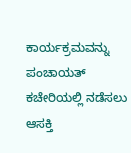ಕಾರ್ಯಕ್ರಮವನ್ನು ಪಂಚಾಯತ್ ಕಚೇರಿಯಲ್ಲಿ ನಡೆಸಲು ಆಸಕ್ತಿ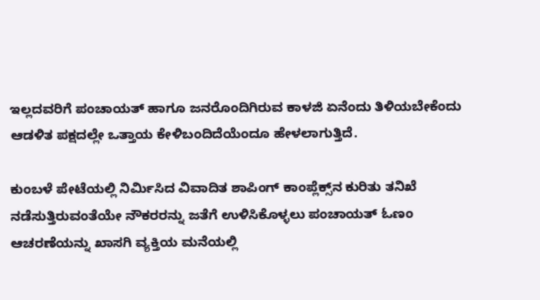ಇಲ್ಲದವರಿಗೆ ಪಂಚಾಯತ್ ಹಾಗೂ ಜನರೊಂದಿಗಿರುವ ಕಾಳಜಿ ಏನೆಂದು ತಿಳಿಯಬೇಕೆಂದು ಆಡಳಿತ ಪಕ್ಷದಲ್ಲೇ ಒತ್ತಾಯ ಕೇಳಿಬಂದಿದೆಯೆಂದೂ ಹೇಳಲಾಗುತ್ತಿದೆ.

ಕುಂಬಳೆ ಪೇಟೆಯಲ್ಲಿ ನಿರ್ಮಿಸಿದ ವಿವಾದಿತ ಶಾಪಿಂಗ್ ಕಾಂಪ್ಲೆಕ್ಸ್‌ನ ಕುರಿತು ತನಿಖೆ ನಡೆಸುತ್ತಿರುವಂತೆಯೇ ನೌಕರರನ್ನು ಜತೆಗೆ ಉಳಿಸಿಕೊಳ್ಳಲು ಪಂಚಾಯತ್ ಓಣಂ ಆಚರಣೆಯನ್ನು ಖಾಸಗಿ ವ್ಯಕ್ತಿಯ ಮನೆಯಲ್ಲಿ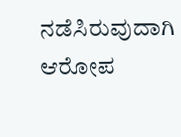ನಡೆಸಿರುವುದಾಗಿ ಆರೋಪ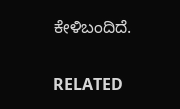ಕೇಳಿಬಂದಿದೆ.

RELATED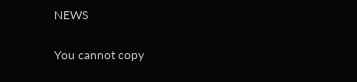NEWS

You cannot copy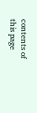contents of this page